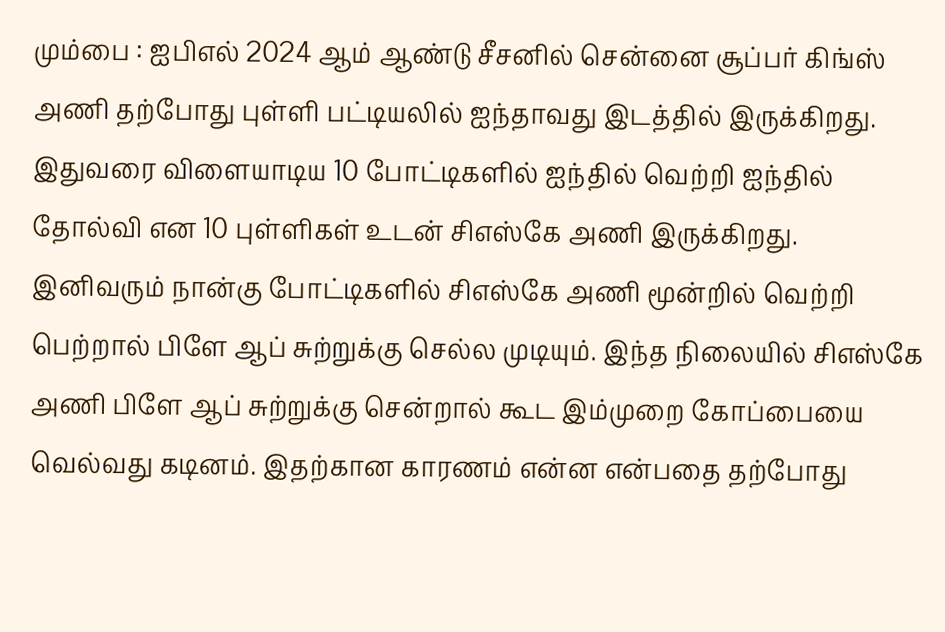மும்பை : ஐபிஎல் 2024 ஆம் ஆண்டு சீசனில் சென்னை சூப்பர் கிங்ஸ் அணி தற்போது புள்ளி பட்டியலில் ஐந்தாவது இடத்தில் இருக்கிறது. இதுவரை விளையாடிய 10 போட்டிகளில் ஐந்தில் வெற்றி ஐந்தில் தோல்வி என 10 புள்ளிகள் உடன் சிஎஸ்கே அணி இருக்கிறது.
இனிவரும் நான்கு போட்டிகளில் சிஎஸ்கே அணி மூன்றில் வெற்றி பெற்றால் பிளே ஆப் சுற்றுக்கு செல்ல முடியும். இந்த நிலையில் சிஎஸ்கே அணி பிளே ஆப் சுற்றுக்கு சென்றால் கூட இம்முறை கோப்பையை வெல்வது கடினம். இதற்கான காரணம் என்ன என்பதை தற்போது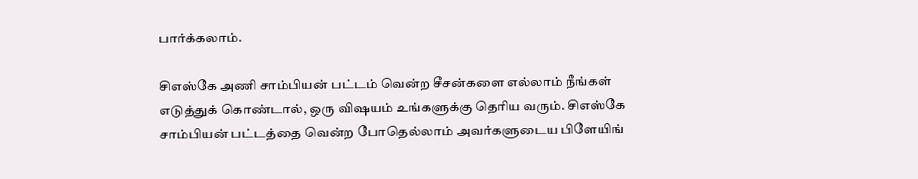பார்க்கலாம்.

சிஎஸ்கே அணி சாம்பியன் பட்டம் வென்ற சீசன்களை எல்லாம் நீங்கள் எடுத்துக் கொண்டால், ஒரு விஷயம் உங்களுக்கு தெரிய வரும். சிஎஸ்கே சாம்பியன் பட்டத்தை வென்ற போதெல்லாம் அவர்களுடைய பிளேயிங்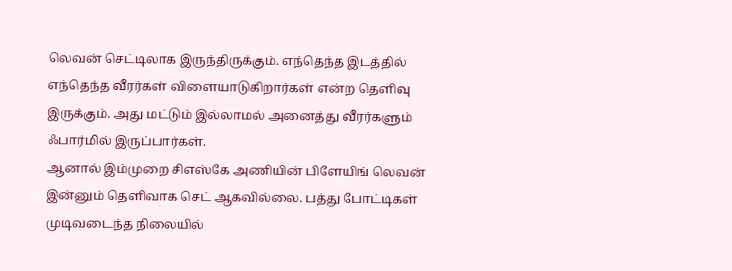லெவன் செட்டிலாக இருந்திருக்கும். எந்தெந்த இடத்தில் எந்தெந்த வீரர்கள் விளையாடுகிறார்கள் என்ற தெளிவு இருக்கும். அது மட்டும் இல்லாமல் அனைத்து வீரர்களும் ஃபார்மில் இருப்பார்கள்.
ஆனால் இம்முறை சிஎஸ்கே அணியின் பிளேயிங் லெவன் இன்னும் தெளிவாக செட் ஆகவில்லை. பத்து போட்டிகள் முடிவடைந்த நிலையில்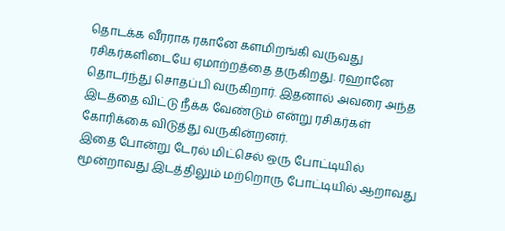தொடக்க வீரராக ரகானே களமிறங்கி வருவது ரசிகர்களிடையே ஏமாற்றத்தை தருகிறது. ரஹானே தொடர்ந்து சொதப்பி வருகிறார். இதனால் அவரை அந்த இடத்தை விட்டு நீக்க வேண்டும் என்று ரசிகர்கள் கோரிக்கை விடுத்து வருகின்றனர்.
இதை போன்று டேரல் மிட்செல் ஒரு போட்டியில் மூன்றாவது இடத்திலும் மற்றொரு போட்டியில் ஆறாவது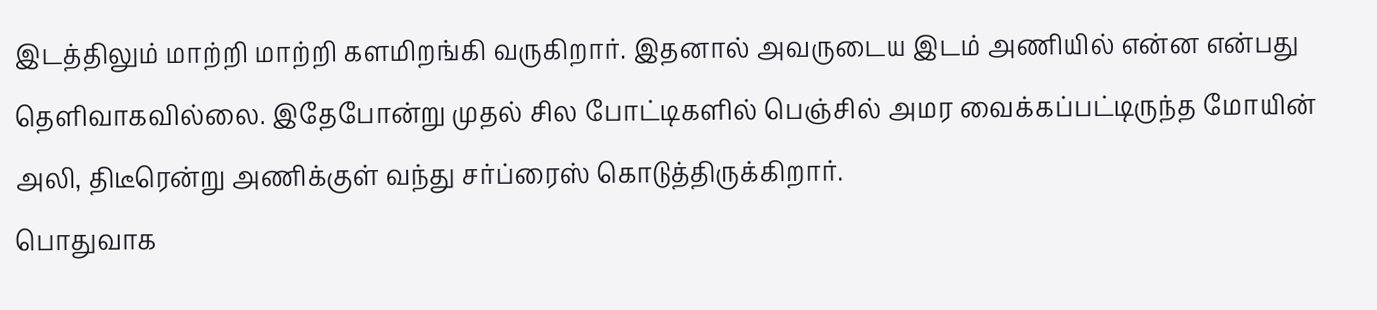இடத்திலும் மாற்றி மாற்றி களமிறங்கி வருகிறார். இதனால் அவருடைய இடம் அணியில் என்ன என்பது தெளிவாகவில்லை. இதேபோன்று முதல் சில போட்டிகளில் பெஞ்சில் அமர வைக்கப்பட்டிருந்த மோயின் அலி, திடீரென்று அணிக்குள் வந்து சர்ப்ரைஸ் கொடுத்திருக்கிறார்.
பொதுவாக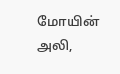மோயின் அலி,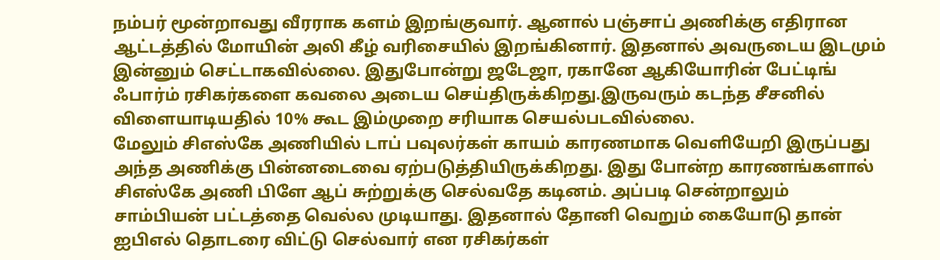நம்பர் மூன்றாவது வீரராக களம் இறங்குவார். ஆனால் பஞ்சாப் அணிக்கு எதிரான ஆட்டத்தில் மோயின் அலி கீழ் வரிசையில் இறங்கினார். இதனால் அவருடைய இடமும் இன்னும் செட்டாகவில்லை. இதுபோன்று ஜடேஜா, ரகானே ஆகியோரின் பேட்டிங் ஃபார்ம் ரசிகர்களை கவலை அடைய செய்திருக்கிறது.இருவரும் கடந்த சீசனில் விளையாடியதில் 10% கூட இம்முறை சரியாக செயல்படவில்லை.
மேலும் சிஎஸ்கே அணியில் டாப் பவுலர்கள் காயம் காரணமாக வெளியேறி இருப்பது அந்த அணிக்கு பின்னடைவை ஏற்படுத்தியிருக்கிறது. இது போன்ற காரணங்களால் சிஎஸ்கே அணி பிளே ஆப் சுற்றுக்கு செல்வதே கடினம். அப்படி சென்றாலும் சாம்பியன் பட்டத்தை வெல்ல முடியாது. இதனால் தோனி வெறும் கையோடு தான் ஐபிஎல் தொடரை விட்டு செல்வார் என ரசிகர்கள்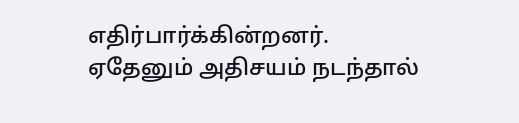எதிர்பார்க்கின்றனர். ஏதேனும் அதிசயம் நடந்தால்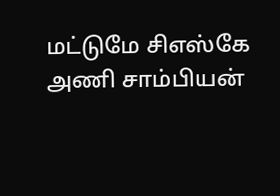மட்டுமே சிஎஸ்கே அணி சாம்பியன்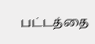பட்டத்தை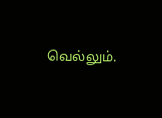வெல்லும்.